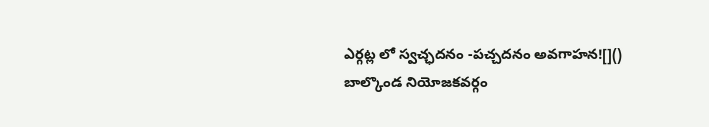ఎర్గట్ల లో స్వచ్ఛదనం -పచ్చదనం అవగాహన![]()
బాల్కొండ నియోజకవర్గం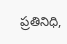ప్రతినిధి,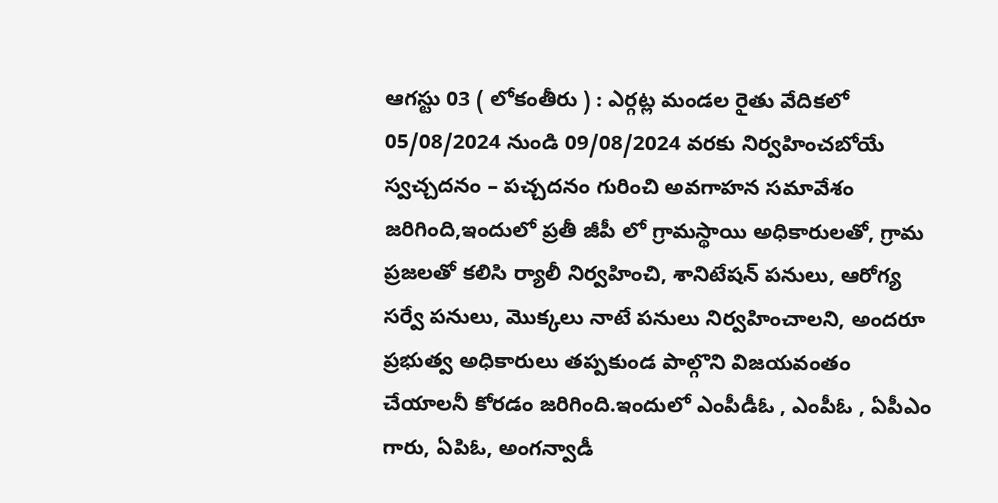ఆగస్టు 03 ( లోకంతీరు ) : ఎర్గట్ల మండల రైతు వేదికలో 05/08/2024 నుండి 09/08/2024 వరకు నిర్వహించబోయే స్వచ్చదనం – పచ్చదనం గురించి అవగాహన సమావేశం జరిగింది,ఇందులో ప్రతీ జీపీ లో గ్రామస్థాయి అధికారులతో, గ్రామ ప్రజలతో కలిసి ర్యాలీ నిర్వహించి, శానిటేషన్ పనులు, ఆరోగ్య సర్వే పనులు, మొక్కలు నాటే పనులు నిర్వహించాలని, అందరూ ప్రభుత్వ అధికారులు తప్పకుండ పాల్గొని విజయవంతం చేయాలనీ కోరడం జరిగింది.ఇందులో ఎంపీడీఓ , ఎంపీఓ , ఏపీఎం గారు, ఏపిఓ, అంగన్వాడీ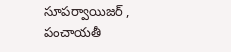సూపర్వాయిజర్ , పంచాయతీ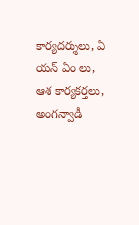కార్యదర్శులు, ఏ యన్ ఏం లు, ఆశ కార్యకర్తలు, అంగన్వాడీ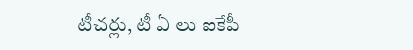టీచర్లు, టీ ఏ లు ఐకేపీ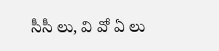సీసీ లు, వి వో ఏ లు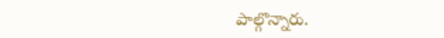పాల్గొన్నారు.